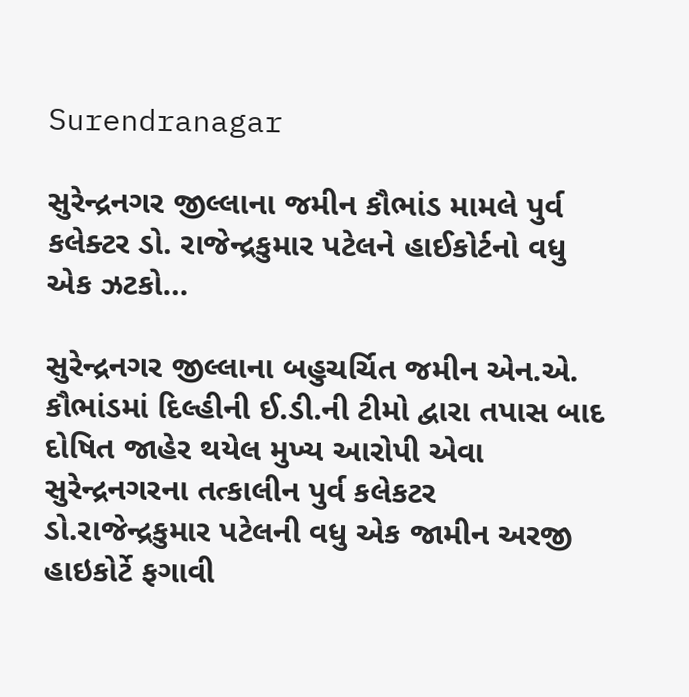Surendranagar

સુરેન્દ્રનગર જીલ્લાના જમીન કૌભાંડ મામલે પુર્વ કલેક્ટર ડો. રાજેન્દ્રકુમાર પટેલને હાઈકોર્ટનો વધુ એક ઝટકો…

સુરેન્દ્રનગર જીલ્લાના બહુચર્ચિત જમીન એન.એ. કૌભાંડમાં દિલ્હીની ઈ.ડી.ની ટીમો દ્વારા તપાસ બાદ દોષિત જાહેર થયેલ મુખ્ય આરોપી એવા સુરેન્દ્રનગરના તત્કાલીન પુર્વ કલેકટર ડો.રાજેન્દ્રકુમાર પટેલની વધુ એક જામીન અરજી હાઇકોર્ટે ફગાવી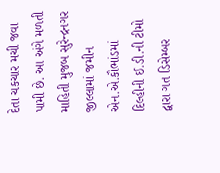દેતા ચકચાર મચી જવા પામી છે. આ અંગે મળતી માહિતી મુજબ સુરેન્દ્રનગર જીલ્લામાં જમીન એન.એ.કૌભાંડમાં દિલ્હીની ઈ.ડી.ની ટીમો દ્વારા ગત ડિસેમ્બર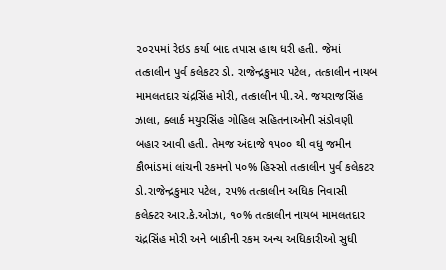૨૦૨૫માં રેઇડ કર્યા બાદ તપાસ હાથ ધરી હતી. જેમાં તત્કાલીન પુર્વ કલેકટર ડો. રાજેન્દ્રકુમાર પટેલ, તત્કાલીન નાયબ મામલતદાર ચંદ્રસિંહ મોરી, તત્કાલીન પી.એ. જયરાજસિંહ ઝાલા, ક્લાર્ક મયુરસિંહ ગોહિલ સહિતનાઓની સંડોવણી બહાર આવી હતી. તેમજ અંદાજે ૧૫૦૦ થી વધુ જમીન કૌભાંડમાં લાંચની રકમનો ૫૦% હિસ્સો તત્કાલીન પુર્વ કલેકટર ડો.રાજેન્દ્રકુમાર પટેલ, ૨૫% તત્કાલીન અધિક નિવાસી કલેક્ટર આર.કે.ઓઝા, ૧૦% તત્કાલીન નાયબ મામલતદાર ચંદ્રસિંહ મોરી અને બાકીની રકમ અન્ય અધિકારીઓ સુધી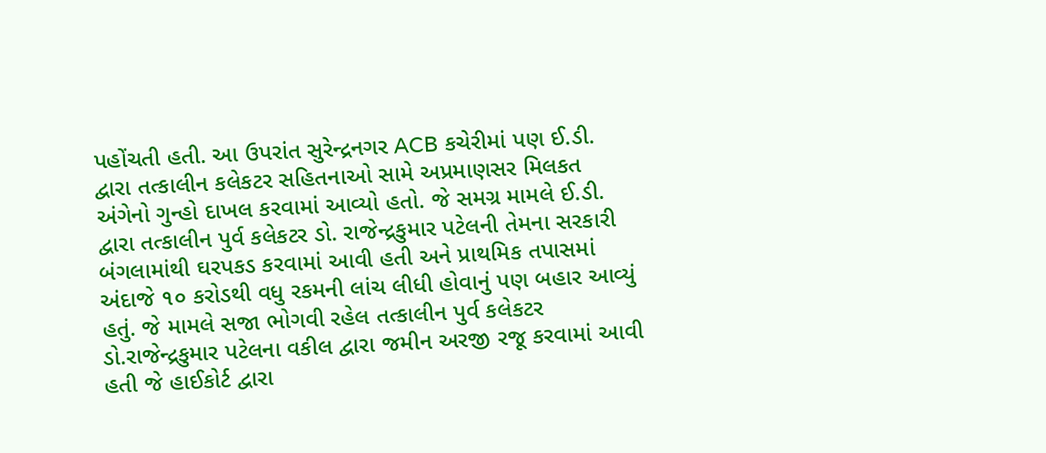પહોંચતી હતી. આ ઉપરાંત સુરેન્દ્રનગર ACB કચેરીમાં પણ ઈ.ડી. દ્વારા તત્કાલીન કલેકટર સહિતનાઓ સામે અપ્રમાણસર મિલકત અંગેનો ગુન્હો દાખલ કરવામાં આવ્યો હતો. જે સમગ્ર મામલે ઈ.ડી. દ્વારા તત્કાલીન પુર્વ કલેકટર ડો. રાજેન્દ્રકુમાર પટેલની તેમના સરકારી બંગલામાંથી ઘરપકડ કરવામાં આવી હતી અને પ્રાથમિક તપાસમાં અંદાજે ૧૦ કરોડથી વધુ રકમની લાંચ લીધી હોવાનું પણ બહાર આવ્યું હતું. જે મામલે સજા ભોગવી રહેલ તત્કાલીન પુર્વ કલેકટર ડો.રાજેન્દ્રકુમાર પટેલના વકીલ દ્વારા જમીન અરજી રજૂ કરવામાં આવી હતી જે હાઈકોર્ટ દ્વારા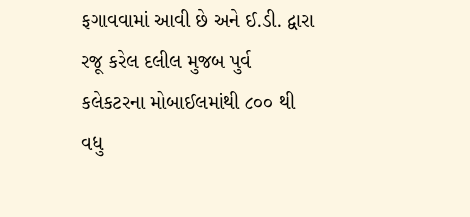ફગાવવામાં આવી છે અને ઈ.ડી. દ્વારા રજૂ કરેલ દલીલ મુજબ પુર્વ કલેકટરના મોબાઈલમાંથી ૮૦૦ થી વધુ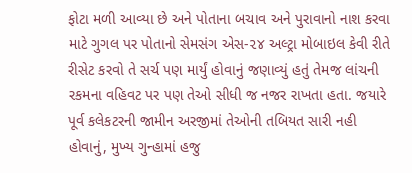ફોટા મળી આવ્યા છે અને પોતાના બચાવ અને પુરાવાનો નાશ કરવા માટે ગુગલ પર પોતાનો સેમસંગ એસ-૨૪ અલ્ટ્રા મોબાઇલ કેવી રીતે રીસેટ કરવો તે સર્ચ પણ માર્યું હોવાનું જણાવ્યું હતું તેમજ લાંચની રકમના વહિવટ પર પણ તેઓ સીધી જ નજર રાખતા હતા. જયારે પૂર્વ કલેકટરની જામીન અરજીમાં તેઓની તબિયત સારી નહી હોવાનું, મુખ્ય ગુન્હામાં હજુ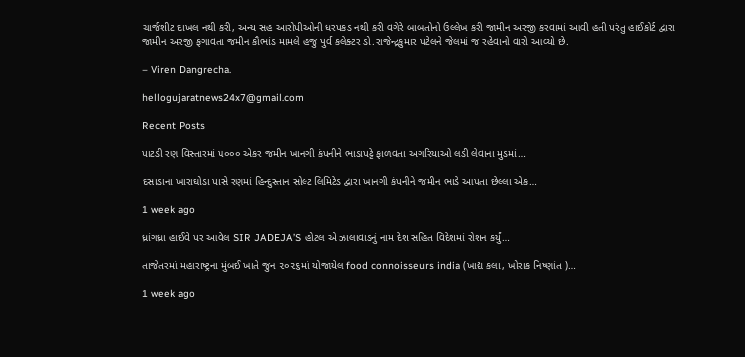ચાર્જશીટ દાખલ નથી કરી, અન્ય સહ આરોપીઓની ધરપકડ નથી કરી વગેરે બાબતોનો ઉલ્લેખ કરી જામીન અરજી કરવામાં આવી હતી પરંતુ હાઈકોર્ટ દ્વારા જામીન અરજી ફગાવતા જમીન કૌભાંડ મામલે હજુ પુર્વ કલેક્ટર ડો.રાજેન્દ્રકુમાર પટેલને જેલમાં જ રહેવાનો વારો આવ્યો છે.

– Viren Dangrecha.

hellogujaratnews24x7@gmail.com

Recent Posts

પાટડી રણ વિસ્તારમાં ૫૦૦૦ એકર જમીન ખાનગી કંપનીને ભાડાપટ્ટે ફાળવતા અગરિયાઓ લડી લેવાના મુડમાં…

દસાડાના ખારાઘોડા પાસે રણમાં હિન્દુસ્તાન સોલ્ટ લિમિટેડ દ્વારા ખાનગી કંપનીને જમીન ભાડે આપતા છેલ્લા એક…

1 week ago

ધ્રાંગધ્રા હાઈવે પર આવેલ SIR JADEJA’S હોટલ એ ઝાલાવાડનું નામ દેશ સહિત વિદેશમાં રોશન કર્યું…

તાજેતરમાં મહારાષ્ટ્રના મુંબઈ ખાતે જુન ૨૦૨૬માં યોજાયેલ food connoisseurs india (ખાદ્ય કલા, ખોરાક નિષ્ણાંત )…

1 week ago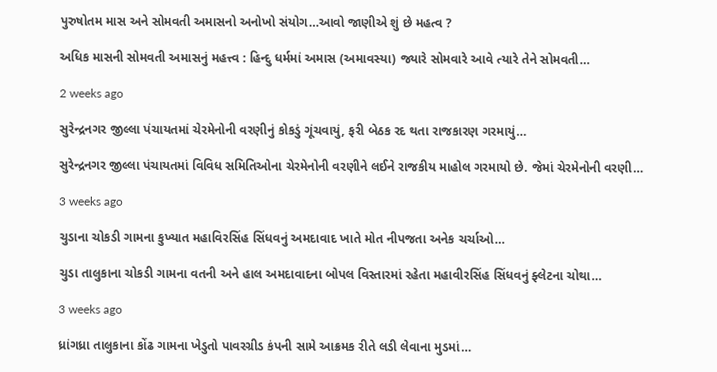પુરુષોતમ માસ અને સોમવતી અમાસનો અનોખો સંયોગ…આવો જાણીએ શું છે મહત્વ ?

અધિક માસની સોમવતી અમાસનું મહત્ત્વ : હિન્દુ ધર્મમાં અમાસ (અમાવસ્યા) જ્યારે સોમવારે આવે ત્યારે તેને સોમવતી…

2 weeks ago

સુરેન્દ્રનગર જીલ્લા પંચાયતમાં ચેરમેનોની વરણીનું કોકડું ગૂંચવાયું, ફરી બેઠક રદ થતા રાજકારણ ગરમાયું…

સુરેન્દ્રનગર જીલ્લા પંચાયતમાં વિવિધ સમિતિઓના ચેરમેનોની વરણીને લઈને રાજકીય માહોલ ગરમાયો છે. જેમાં ચેરમેનોની વરણી…

3 weeks ago

ચુડાના ચોકડી ગામના કુખ્યાત મહાવિરસિંહ સિંધવનું અમદાવાદ ખાતે મોત નીપજતા અનેક ચર્ચાઓ…

ચુડા તાલુકાના ચોકડી ગામના વતની અને હાલ અમદાવાદના બોપલ વિસ્તારમાં રહેતા મહાવીરસિંહ સિંધવનું ફ્લેટના ચોથા…

3 weeks ago

ધ્રાંગધ્રા તાલુકાના કોંઢ ગામના ખેડુતો પાવરગ્રીડ કંપની સામે આક્રમક રીતે લડી લેવાના મુડમાં…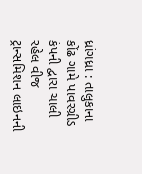ધ્રાંગધ્રા : તાલુકાના કોંઢ ગામે પાવરગ્રીડ કંપની દ્વારા ચાલી રહેલ વીજ ટ્રાન્સમિશન લાઇનની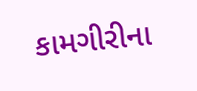કામગીરીના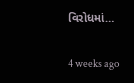વિરોધમાં…

4 weeks ago